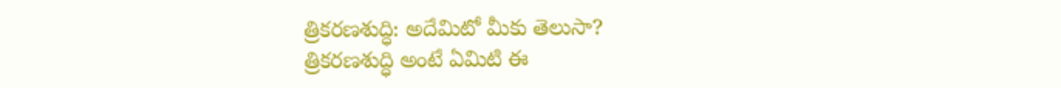త్రికరణశుద్ధి: అదేమిటో మీకు తెలుసా?
త్రికరణశుద్ధి అంటే ఏమిటి ఈ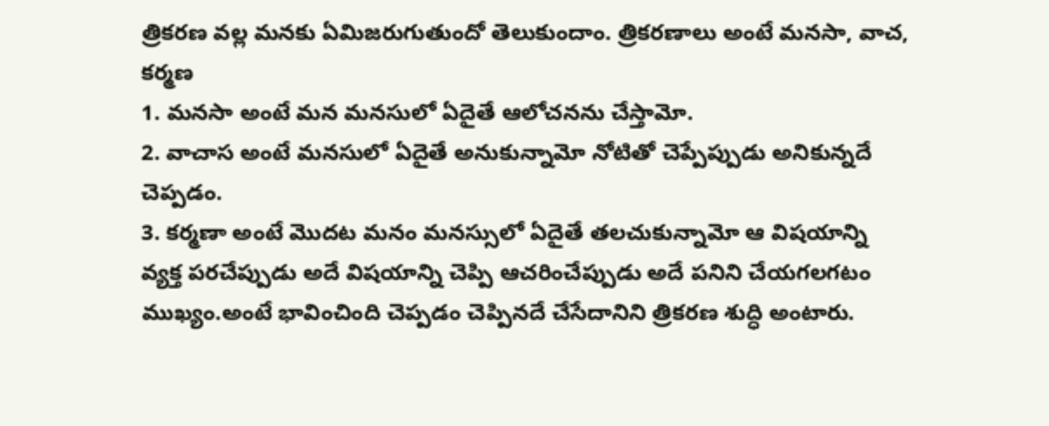త్రికరణ వల్ల మనకు ఏమిజరుగుతుందో తెలుకుందాం. త్రికరణాలు అంటే మనసా, వాచ, కర్మణ
1. మనసా అంటే మన మనసులో ఏదైతే ఆలోచనను చేస్తామో.
2. వాచాస అంటే మనసులో ఏదైతే అనుకున్నామో నోటితో చెప్పేప్పుడు అనికున్నదే చెప్పడం.
3. కర్మణా అంటే మొదట మనం మనస్సులో ఏదైతే తలచుకున్నామో ఆ విషయాన్ని వ్యక్త పరచేప్పుడు అదే విషయాన్ని చెప్పి ఆచరించేప్పుడు అదే పనిని చేయగలగటం ముఖ్యం.అంటే భావించింది చెప్పడం చెప్పినదే చేసేదానిని త్రికరణ శుద్ధి అంటారు.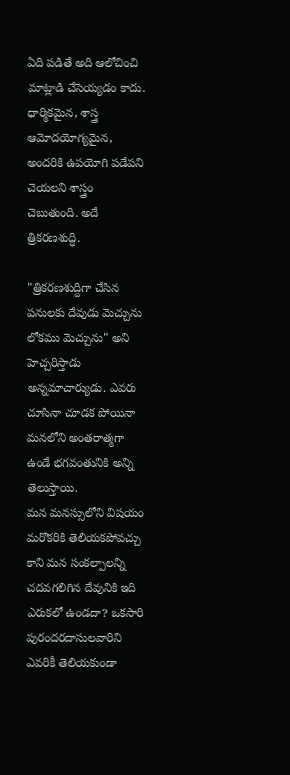ఏది పడితే అది ఆలోచించి మాట్లాడి చేసెయ్యడం కాదు. ధార్మికమైన, శాస్త్ర ఆమోదయోగ్యమైన, అందరికి ఉపయోగి పడేపని చెయలని శాస్త్రం చెబుతుంది. అదే త్రికరణశుద్ధి.

"త్రికరణశుద్దిగా చేసిన పనులకు దేవుడు మెచ్చును లోకము మెచ్చును" అని హెచ్చరిస్తాడు అన్నమాచార్యుడు. ఎవరు చూసినా చూడక పోయినా మనలోని అంతరాత్మగా ఉండే భగవంతునికి అన్ని తెలుస్తాయి.
మన మనస్సులోని విషయం మరొకరికి తెలియకపోవచ్చు కాని మన సంకల్పాలన్ని చదవగలిగిన దేవునికి ఇది ఎరుకలో ఉండదా? ఒకసారి పురందరదాసులవారిని ఎవరికీ తెలియకుండా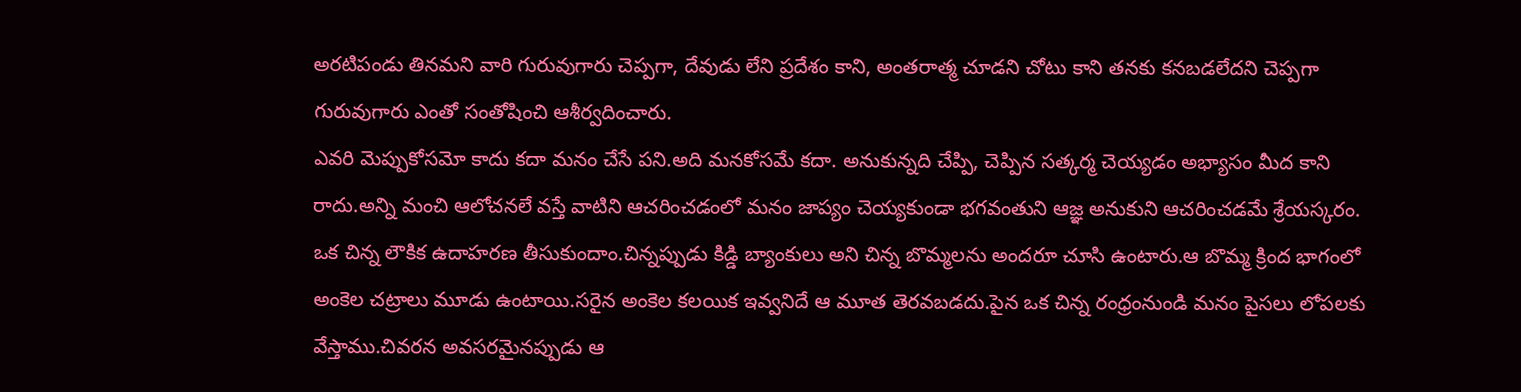అరటిపండు తినమని వారి గురువుగారు చెప్పగా, దేవుడు లేని ప్రదేశం కాని, అంతరాత్మ చూడని చోటు కాని తనకు కనబడలేదని చెప్పగా గురువుగారు ఎంతో సంతోషించి ఆశీర్వదించారు.
ఎవరి మెప్పుకోసమో కాదు కదా మనం చేసే పని.అది మనకోసమే కదా. అనుకున్నది చేప్పి, చెప్పిన సత్కర్మ చెయ్యడం అభ్యాసం మీద కాని రాదు.అన్ని మంచి ఆలోచనలే వస్తే వాటిని ఆచరించడంలో మనం జాప్యం చెయ్యకుండా భగవంతుని ఆజ్ఞ అనుకుని ఆచరించడమే శ్రేయస్కరం.
ఒక చిన్న లౌకిక ఉదాహరణ తీసుకుందాం.చిన్నప్పుడు కిడ్డి బ్యాంకులు అని చిన్న బొమ్మలను అందరూ చూసి ఉంటారు.ఆ బొమ్మ క్రింద భాగంలో అంకెల చట్రాలు మూడు ఉంటాయి.సరైన అంకెల కలయిక ఇవ్వనిదే ఆ మూత తెరవబడదు.పైన ఒక చిన్న రంధ్రంనుండి మనం పైసలు లోపలకు వేస్తాము.చివరన అవసరమైనప్పుడు ఆ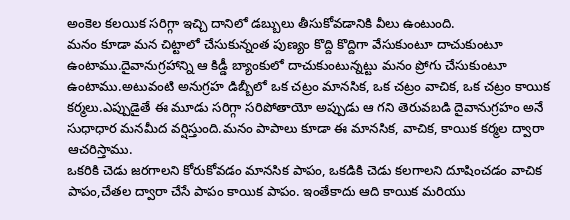అంకెల కలయిక సరిగ్గా ఇచ్చి దానిలో డబ్బులు తీసుకోవడానికి వీలు ఉంటుంది.
మనం కూడా మన చిట్టాలో చేసుకున్నంత పుణ్యం కొద్ది కొద్దిగా వేసుకుంటూ దాచుకుంటూ ఉంటాము.దైవానుగ్రహాన్ని ఆ కిడ్డీ బ్యాంకులో దాచుకుంటున్నట్టు మనం ప్రోగు చేసుకుంటూ ఉంటాము.అటువంటి అనుగ్రహ డిబ్బీలో ఒక చట్రం మానసిక, ఒక చట్రం వాచిక, ఒక చట్రం కాయిక కర్మలు.ఎప్పుడైతే ఈ మూడు సరిగ్గా సరిపోతాయో అప్పుడు ఆ గని తెరువబడి దైవానుగ్రహం అనే సుధాధార మనమీద వర్షిస్తుంది.మనం పాపాలు కూడా ఈ మానసిక, వాచిక, కాయిక కర్మల ద్వారా ఆచరిస్తాము.
ఒకరికి చెడు జరగాలని కోరుకోవడం మానసిక పాపం, ఒకడికి చెడు కలగాలని దూషించడం వాచిక పాపం,చేతల ద్వారా చేసే పాపం కాయిక పాపం. ఇంతేకాదు ఆది కాయిక మరియు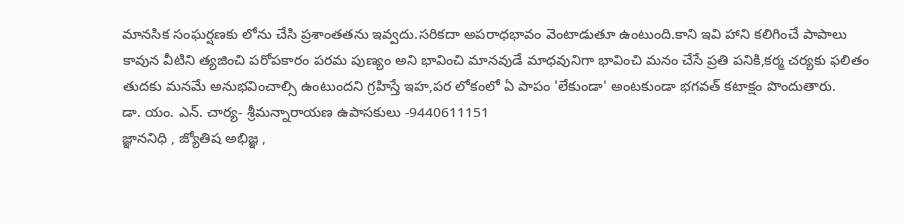మానసిక సంఘర్షణకు లోను చేసి ప్రశాంతతను ఇవ్వదు.సరికదా అపరాధభావం వెంటాడుతూ ఉంటుంది.కాని ఇవి హాని కలిగించే పాపాలు కావున వీటిని త్యజించి పరోపకారం పరమ పుణ్యం అని భావించి మానవుడే మాధవునిగా భావించి మనం చేసే ప్రతి పనికి,కర్మ చర్యకు ఫలితం తుదకు మనమే అనుభవించాల్సి ఉంటుందని గ్రహిస్తే ఇహ,పర లోకంలో ఏ పాపం 'లేకుండా' అంటకుండా భగవత్ కటాక్షం పొందుతారు.
డా. యం. ఎన్. చార్య- శ్రీమన్నారాయణ ఉపాసకులు -9440611151
జ్ఞాననిధి , జ్యోతిష అభిజ్ఞ ,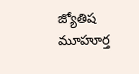జ్యోతిష మూహూర్త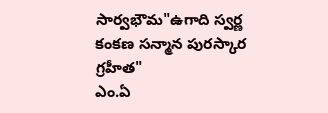సార్వభౌమ"ఉగాది స్వర్ణ కంకణ సన్మాన పురస్కార గ్రహీత"
ఎం.ఏ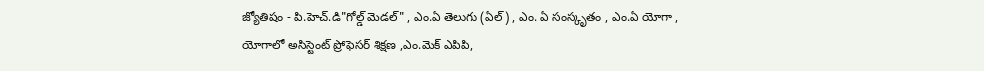జ్యోతిషం - పి.హెచ్.డి"గోల్డ్ మెడల్" , ఎం.ఏ తెలుగు (ఏల్) , ఎం. ఏ సంస్కృతం , ఎం.ఏ యోగా ,
యోగాలో అసిస్టెంట్ ప్రోఫెసర్ శిక్షణ ,ఎం.మెక్ ఎపిపి,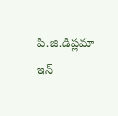పి.జి.డిప్లమా ఇన్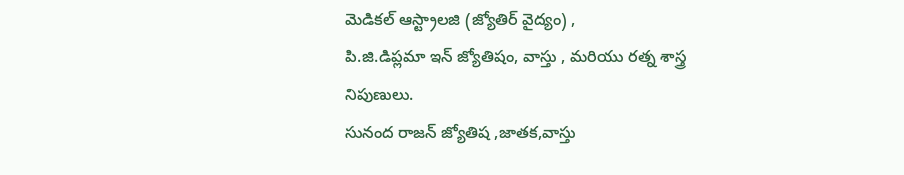మెడికల్ ఆస్ట్రాలజి (జ్యోతిర్ వైద్యం) ,
పి.జి.డిప్లమా ఇన్ జ్యోతిషం, వాస్తు , మరియు రత్న శాస్త్ర నిపుణులు.
సునంద రాజన్ జ్యోతిష ,జాతక,వాస్తు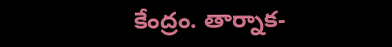కేంద్రం. తార్నాక-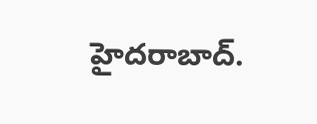హైదరాబాద్.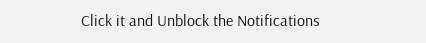Click it and Unblock the Notifications